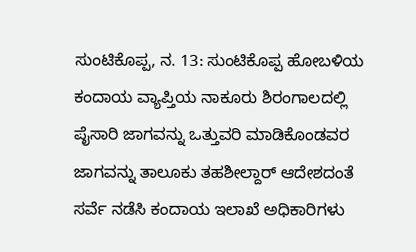ಸುಂಟಿಕೊಪ್ಪ, ನ. 13: ಸುಂಟಿಕೊಪ್ಪ ಹೋಬಳಿಯ ಕಂದಾಯ ವ್ಯಾಪ್ತಿಯ ನಾಕೂರು ಶಿರಂಗಾಲದಲ್ಲಿ ಪೈಸಾರಿ ಜಾಗವನ್ನು ಒತ್ತುವರಿ ಮಾಡಿಕೊಂಡವರ ಜಾಗವನ್ನು ತಾಲೂಕು ತಹಶೀಲ್ದಾರ್ ಆದೇಶದಂತೆ ಸರ್ವೆ ನಡೆಸಿ ಕಂದಾಯ ಇಲಾಖೆ ಅಧಿಕಾರಿಗಳು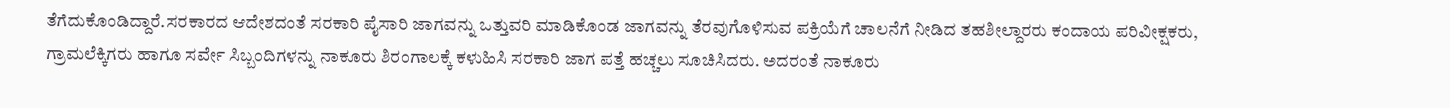ತೆಗೆದುಕೊಂಡಿದ್ದಾರೆ.ಸರಕಾರದ ಆದೇಶದಂತೆ ಸರಕಾರಿ ಪೈಸಾರಿ ಜಾಗವನ್ನು ಒತ್ತುವರಿ ಮಾಡಿಕೊಂಡ ಜಾಗವನ್ನು ತೆರವುಗೊಳಿಸುವ ಪಕ್ರಿಯೆಗೆ ಚಾಲನೆಗೆ ನೀಡಿದ ತಹಶೀಲ್ದಾರರು ಕಂದಾಯ ಪರಿವೀಕ್ಷಕರು, ಗ್ರಾಮಲೆಕ್ಕಿಗರು ಹಾಗೂ ಸರ್ವೇ ಸಿಬ್ಬಂದಿಗಳನ್ನು ನಾಕೂರು ಶಿರಂಗಾಲಕ್ಕೆ ಕಳುಹಿಸಿ ಸರಕಾರಿ ಜಾಗ ಪತ್ತೆ ಹಚ್ಚಲು ಸೂಚಿಸಿದರು. ಅದರಂತೆ ನಾಕೂರು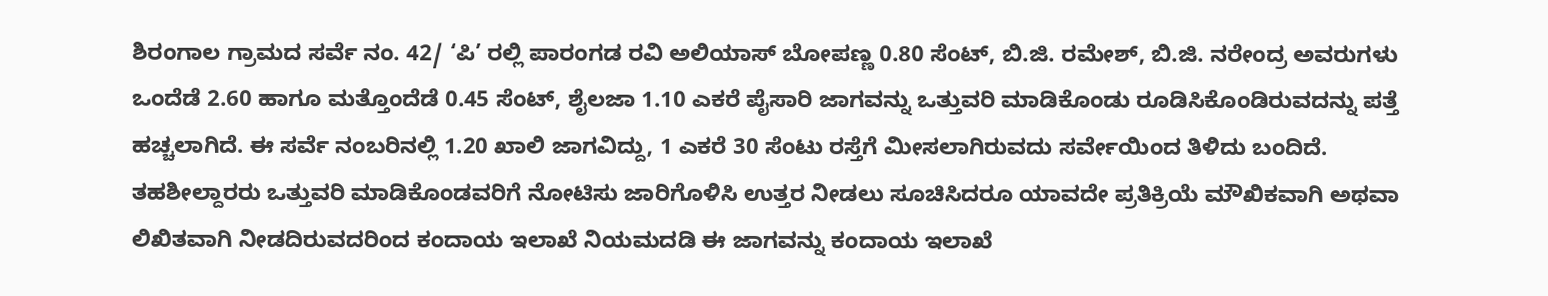ಶಿರಂಗಾಲ ಗ್ರಾಮದ ಸರ್ವೆ ನಂ. 42/ ‘ಪಿ’ ರಲ್ಲಿ ಪಾರಂಗಡ ರವಿ ಅಲಿಯಾಸ್ ಬೋಪಣ್ಣ 0.80 ಸೆಂಟ್, ಬಿ.ಜಿ. ರಮೇಶ್, ಬಿ.ಜಿ. ನರೇಂದ್ರ ಅವರುಗಳು ಒಂದೆಡೆ 2.60 ಹಾಗೂ ಮತ್ತೊಂದೆಡೆ 0.45 ಸೆಂಟ್, ಶೈಲಜಾ 1.10 ಎಕರೆ ಪೈಸಾರಿ ಜಾಗವನ್ನು ಒತ್ತುವರಿ ಮಾಡಿಕೊಂಡು ರೂಡಿಸಿಕೊಂಡಿರುವದನ್ನು ಪತ್ತೆ ಹಚ್ಚಲಾಗಿದೆ. ಈ ಸರ್ವೆ ನಂಬರಿನಲ್ಲಿ 1.20 ಖಾಲಿ ಜಾಗವಿದ್ದು, 1 ಎಕರೆ 30 ಸೆಂಟು ರಸ್ತೆಗೆ ಮೀಸಲಾಗಿರುವದು ಸರ್ವೇಯಿಂದ ತಿಳಿದು ಬಂದಿದೆ.
ತಹಶೀಲ್ದಾರರು ಒತ್ತುವರಿ ಮಾಡಿಕೊಂಡವರಿಗೆ ನೋಟಿಸು ಜಾರಿಗೊಳಿಸಿ ಉತ್ತರ ನೀಡಲು ಸೂಚಿಸಿದರೂ ಯಾವದೇ ಪ್ರತಿಕ್ರಿಯೆ ಮೌಖಿಕವಾಗಿ ಅಥವಾ ಲಿಖಿತವಾಗಿ ನೀಡದಿರುವದರಿಂದ ಕಂದಾಯ ಇಲಾಖೆ ನಿಯಮದಡಿ ಈ ಜಾಗವನ್ನು ಕಂದಾಯ ಇಲಾಖೆ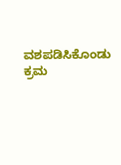ವಶಪಡಿಸಿಕೊಂಡು ಕ್ರಮ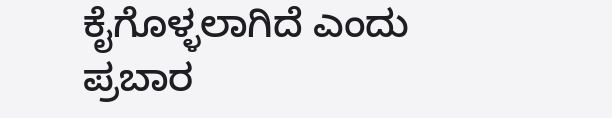ಕೈಗೊಳ್ಳಲಾಗಿದೆ ಎಂದು ಪ್ರಬಾರ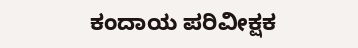ಕಂದಾಯ ಪರಿವೀಕ್ಷಕ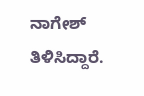ನಾಗೇಶ್ ತಿಳಿಸಿದ್ದಾರೆ.